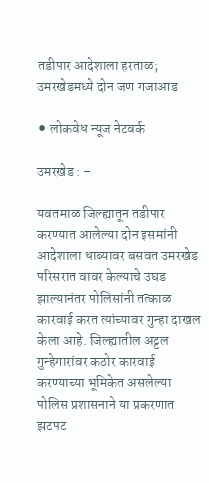तडीपार आदेशाला हरताळ; उमरखेडमध्ये दोन जण गजाआड

⚫ लोकवेध न्यूज नेटवर्क

उमरखेड : –

यवतमाळ जिल्ह्यातून तडीपार करण्यात आलेल्या दोन इसमांनी आदेशाला धाब्यावर बसवत उमरखेड परिसरात वावर केल्याचे उघड झाल्यानंतर पोलिसांनी तत्काळ कारवाई करत त्यांच्यावर गुन्हा दाखल केला आहे. जिल्ह्यातील अट्टल गुन्हेगारांवर कठोर कारवाई करण्याच्या भूमिकेत असलेल्या पोलिस प्रशासनाने या प्रकरणात झटपट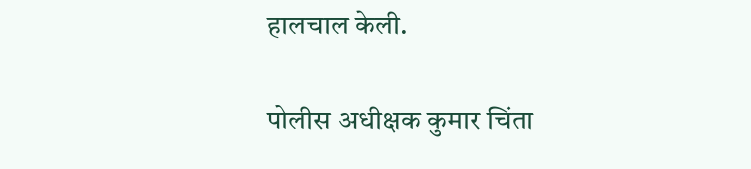हालचाल केली.

पोलीस अधीक्षक कुमार चिंता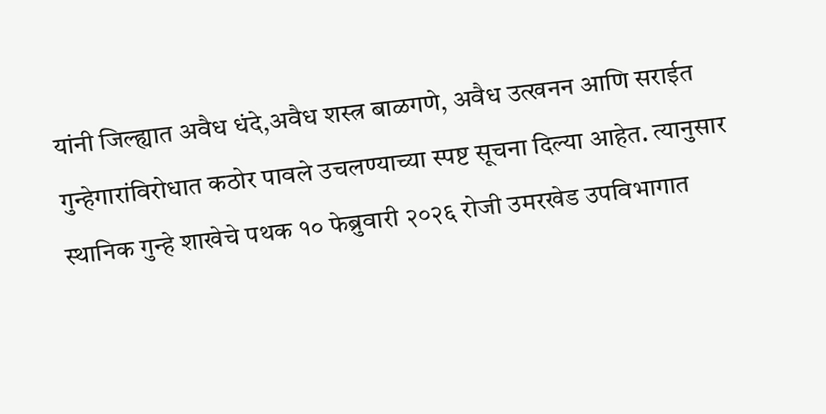यांनी जिल्ह्यात अवैध धंदे,अवैध शस्त्र बाळगणे, अवैध उत्खनन आणि सराईत गुन्हेगारांविरोधात कठोर पावले उचलण्याच्या स्पष्ट सूचना दिल्या आहेत. त्यानुसार स्थानिक गुन्हे शाखेचे पथक १० फेब्रुवारी २०२६ रोजी उमरखेड उपविभागात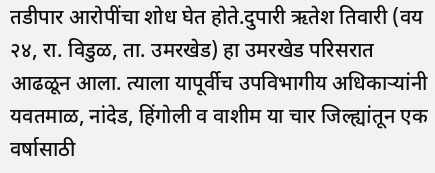तडीपार आरोपींचा शोध घेत होते.दुपारी ऋतेश तिवारी (वय २४, रा. विडुळ, ता. उमरखेड) हा उमरखेड परिसरात आढळून आला. त्याला यापूर्वीच उपविभागीय अधिकाऱ्यांनी यवतमाळ, नांदेड, हिंगोली व वाशीम या चार जिल्ह्यांतून एक वर्षासाठी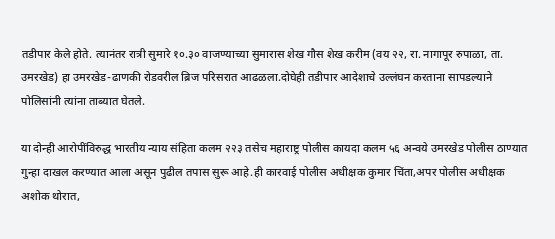तडीपार केले होते. त्यानंतर रात्री सुमारे १०.३० वाजण्याच्या सुमारास शेख गौस शेख करीम (वय २२, रा. नागापूर रुपाळा, ता. उमरखेड) हा उमरखेड-ढाणकी रोडवरील ब्रिज परिसरात आढळला.दोघेही तडीपार आदेशाचे उल्लंघन करताना सापडल्याने पोलिसांनी त्यांना ताब्यात घेतले.

या दोन्ही आरोपींविरुद्ध भारतीय न्याय संहिता कलम २२३ तसेच महाराष्ट्र पोलीस कायदा कलम ५६ अन्वये उमरखेड पोलीस ठाण्यात गुन्हा दाखल करण्यात आला असून पुढील तपास सुरू आहे.ही कारवाई पोलीस अधीक्षक कुमार चिंता,अपर पोलीस अधीक्षक अशोक थोरात,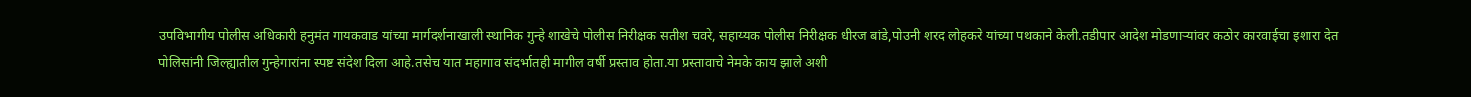उपविभागीय पोलीस अधिकारी हनुमंत गायकवाड यांच्या मार्गदर्शनाखाली स्थानिक गुन्हे शाखेचे पोलीस निरीक्षक सतीश चवरे, सहाय्यक पोलीस निरीक्षक धीरज बांडे,पोउनी शरद लोहकरे यांच्या पथकाने केली.तडीपार आदेश मोडणाऱ्यांवर कठोर कारवाईचा इशारा देत पोलिसांनी जिल्ह्यातील गुन्हेगारांना स्पष्ट संदेश दिला आहे.तसेच यात महागाव संदर्भातही मागील वर्षी प्रस्ताव होता.या प्रस्तावाचे नेमके काय झाले अशी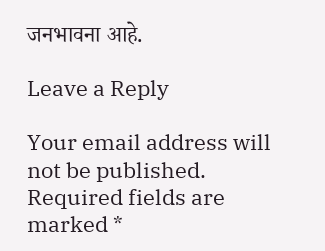जनभावना आहे.

Leave a Reply

Your email address will not be published. Required fields are marked *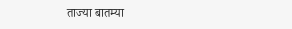ताज्या बातम्या